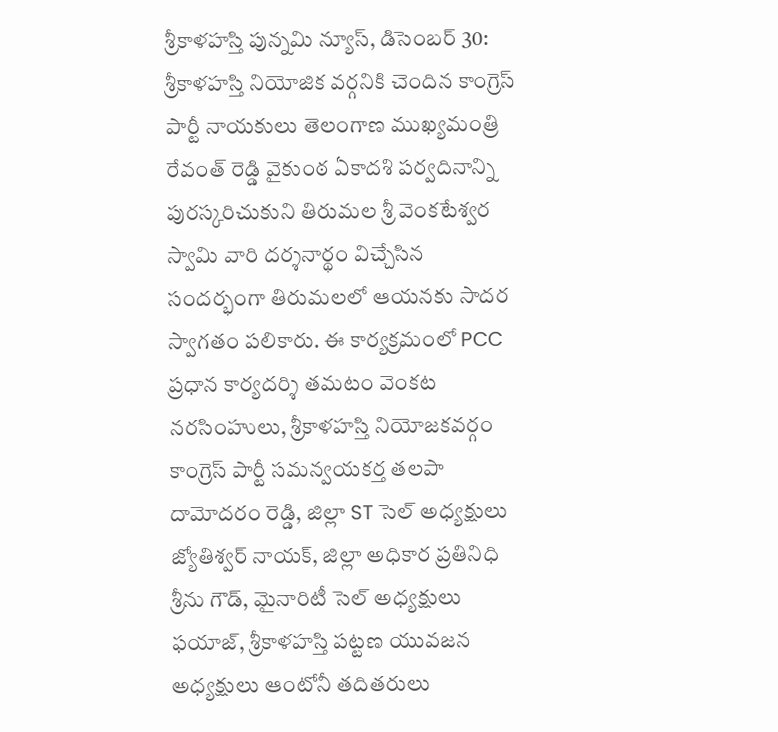శ్రీకాళహస్తి పున్నమి న్యూస్, డిసెంబర్ 30: శ్రీకాళహస్తి నియోజిక వర్గనికి చెందిన కాంగ్రెస్ పార్టీ నాయకులు తెలంగాణ ముఖ్యమంత్రి రేవంత్ రెడ్డి వైకుంఠ ఏకాదశి పర్వదినాన్ని పురస్కరిచుకుని తిరుమల శ్రీ వెంకటేశ్వర స్వామి వారి దర్శనార్థం విచ్చేసిన సందర్భంగా తిరుమలలో ఆయనకు సాదర స్వాగతం పలికారు. ఈ కార్యక్రమంలో PCC ప్రధాన కార్యదర్శి తమటం వెంకట నరసింహులు, శ్రీకాళహస్తి నియోజకవర్గం కాంగ్రెస్ పార్టీ సమన్వయకర్త తలపా దామోదరం రెడ్డి, జిల్లా ST సెల్ అధ్యక్షులు జ్యోతిశ్వర్ నాయక్, జిల్లా అధికార ప్రతినిధి శ్రీను గౌడ్, మైనారిటీ సెల్ అధ్యక్షులు ఫయాజ్, శ్రీకాళహస్తి పట్టణ యువజన అధ్యక్షులు ఆంటోనీ తదితరులు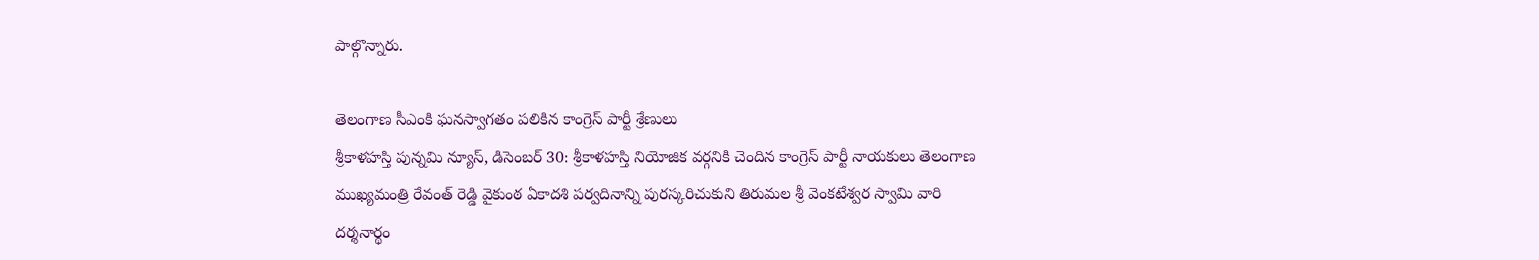పాల్గొన్నారు.

తెలంగాణ సీఎంకి ఘనస్వాగతం పలికిన కాంగ్రెస్ పార్టీ శ్రేణులు
శ్రీకాళహస్తి పున్నమి న్యూస్, డిసెంబర్ 30: శ్రీకాళహస్తి నియోజిక వర్గనికి చెందిన కాంగ్రెస్ పార్టీ నాయకులు తెలంగాణ ముఖ్యమంత్రి రేవంత్ రెడ్డి వైకుంఠ ఏకాదశి పర్వదినాన్ని పురస్కరిచుకుని తిరుమల శ్రీ వెంకటేశ్వర స్వామి వారి దర్శనార్థం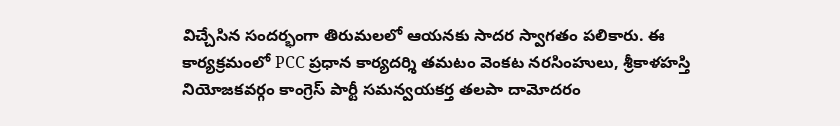విచ్చేసిన సందర్భంగా తిరుమలలో ఆయనకు సాదర స్వాగతం పలికారు. ఈ కార్యక్రమంలో PCC ప్రధాన కార్యదర్శి తమటం వెంకట నరసింహులు, శ్రీకాళహస్తి నియోజకవర్గం కాంగ్రెస్ పార్టీ సమన్వయకర్త తలపా దామోదరం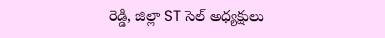రెడ్డి, జిల్లా ST సెల్ అధ్యక్షులు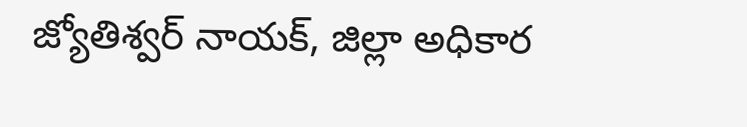జ్యోతిశ్వర్ నాయక్, జిల్లా అధికార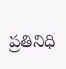ప్రతినిధి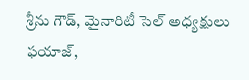శ్రీను గౌడ్, మైనారిటీ సెల్ అధ్యక్షులు ఫయాజ్,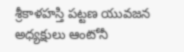శ్రీకాళహస్తి పట్టణ యువజన అధ్యక్షులు ఆంటోనీ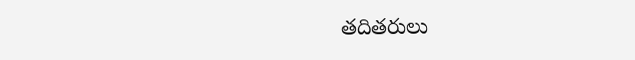తదితరులు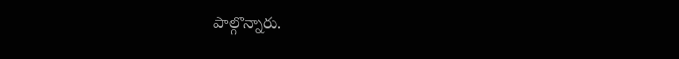పాల్గొన్నారు.